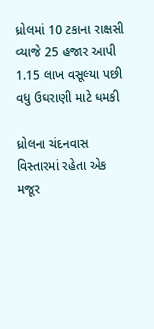ધ્રોલમાં 10 ટકાના રાક્ષસી વ્યાજે 25 હજાર આપી 1.15 લાખ વસૂલ્યા પછી વધુ ઉઘરાણી માટે ધમકી

ધ્રોલના ચંદનવાસ વિસ્તારમાં રહેતા એક મજૂર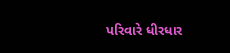પરિવારે ધીરધાર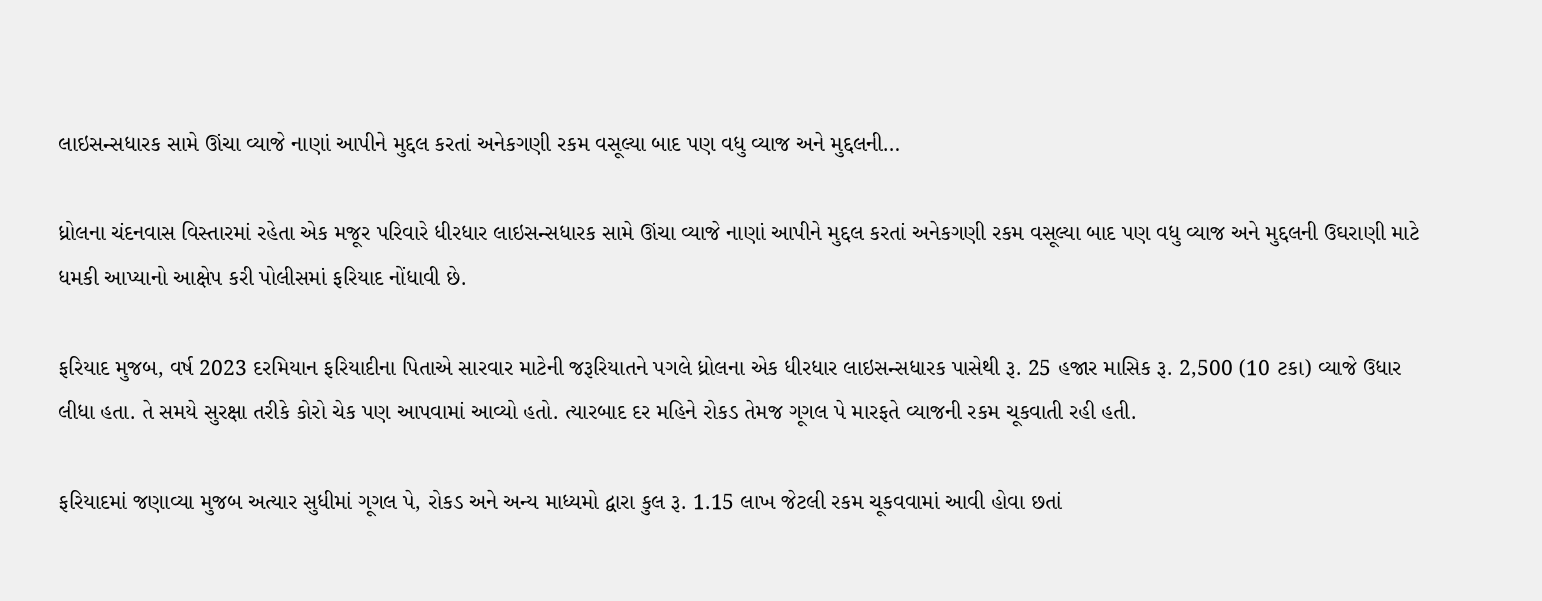લાઇસન્સધારક સામે ઊંચા વ્યાજે નાણાં આપીને મુદ્દલ કરતાં અનેકગણી રકમ વસૂલ્યા બાદ પણ વધુ વ્યાજ અને મુદ્દલની…

ધ્રોલના ચંદનવાસ વિસ્તારમાં રહેતા એક મજૂર પરિવારે ધીરધાર લાઇસન્સધારક સામે ઊંચા વ્યાજે નાણાં આપીને મુદ્દલ કરતાં અનેકગણી રકમ વસૂલ્યા બાદ પણ વધુ વ્યાજ અને મુદ્દલની ઉઘરાણી માટે ધમકી આપ્યાનો આક્ષેપ કરી પોલીસમાં ફરિયાદ નોંધાવી છે.

ફરિયાદ મુજબ, વર્ષ 2023 દરમિયાન ફરિયાદીના પિતાએ સારવાર માટેની જરૂરિયાતને પગલે ધ્રોલના એક ધીરધાર લાઇસન્સધારક પાસેથી રૂ. 25 હજાર માસિક રૂ. 2,500 (10 ટકા) વ્યાજે ઉધાર લીધા હતા. તે સમયે સુરક્ષા તરીકે કોરો ચેક પણ આપવામાં આવ્યો હતો. ત્યારબાદ દર મહિને રોકડ તેમજ ગૂગલ પે મારફતે વ્યાજની રકમ ચૂકવાતી રહી હતી.

ફરિયાદમાં જણાવ્યા મુજબ અત્યાર સુધીમાં ગૂગલ પે, રોકડ અને અન્ય માધ્યમો દ્વારા કુલ રૂ. 1.15 લાખ જેટલી રકમ ચૂકવવામાં આવી હોવા છતાં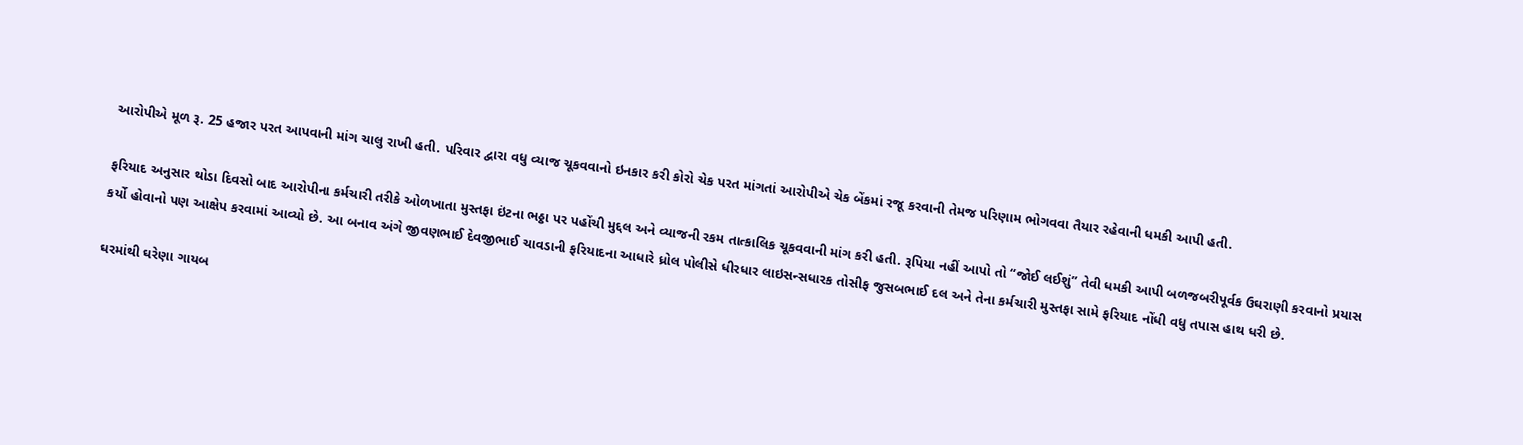આરોપીએ મૂળ રૂ. 25 હજાર પરત આપવાની માંગ ચાલુ રાખી હતી. પરિવાર દ્વારા વધુ વ્યાજ ચૂકવવાનો ઇનકાર કરી કોરો ચેક પરત માંગતાં આરોપીએ ચેક બેંકમાં રજૂ કરવાની તેમજ પરિણામ ભોગવવા તૈયાર રહેવાની ધમકી આપી હતી.

ફરિયાદ અનુસાર થોડા દિવસો બાદ આરોપીના કર્મચારી તરીકે ઓળખાતા મુસ્તફા ઇંટના ભઠ્ઠા પર પહોંચી મુદ્દલ અને વ્યાજની રકમ તાત્કાલિક ચૂકવવાની માંગ કરી હતી. રૂપિયા નહીં આપો તો “જોઈ લઈશું” તેવી ધમકી આપી બળજબરીપૂર્વક ઉઘરાણી કરવાનો પ્રયાસ કર્યો હોવાનો પણ આક્ષેપ કરવામાં આવ્યો છે. આ બનાવ અંગે જીવણભાઈ દેવજીભાઈ ચાવડાની ફરિયાદના આધારે ધ્રોલ પોલીસે ધીરધાર લાઇસન્સધારક તોસીફ જુસબભાઈ દલ અને તેના કર્મચારી મુસ્તફા સામે ફરિયાદ નોંધી વધુ તપાસ હાથ ધરી છે.

ઘરમાંથી ઘરેણા ગાયબ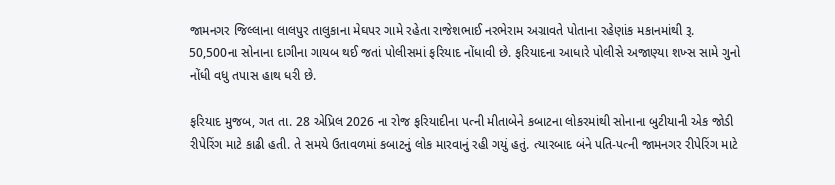જામનગર જિલ્લાના લાલપુર તાલુકાના મેઘપર ગામે રહેતા રાજેશભાઈ નરભેરામ અગ્રાવતે પોતાના રહેણાંક મકાનમાંથી રૂ. 50,500ના સોનાના દાગીના ગાયબ થઈ જતાં પોલીસમાં ફરિયાદ નોંધાવી છે. ફરિયાદના આધારે પોલીસે અજાણ્યા શખ્સ સામે ગુનો નોંધી વધુ તપાસ હાથ ધરી છે.

ફરિયાદ મુજબ, ગત તા. 28 એપ્રિલ 2026 ના રોજ ફરિયાદીના પત્ની મીતાબેને કબાટના લોકરમાંથી સોનાના બુટીયાની એક જોડી રીપેરિંગ માટે કાઢી હતી. તે સમયે ઉતાવળમાં કબાટનું લોક મારવાનું રહી ગયું હતું. ત્યારબાદ બંને પતિ-પત્ની જામનગર રીપેરિંગ માટે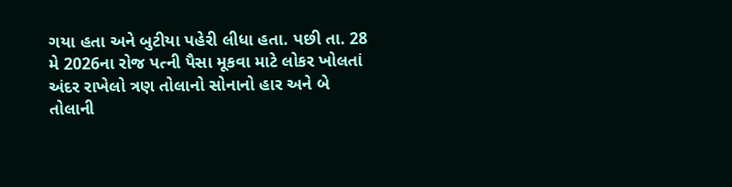ગયા હતા અને બુટીયા પહેરી લીધા હતા. પછી તા. 28 મે 2026ના રોજ પત્ની પૈસા મૂકવા માટે લોકર ખોલતાં અંદર રાખેલો ત્રણ તોલાનો સોનાનો હાર અને બે તોલાની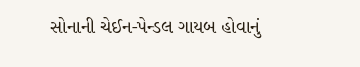સોનાની ચેઈન-પેન્ડલ ગાયબ હોવાનું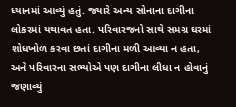ધ્યાનમાં આવ્યું હતું. જ્યારે અન્ય સોનાના દાગીના લોકરમાં યથાવત હતા. પરિવારજનો સાથે સમગ્ર ઘરમાં શોધખોળ કરવા છતાં દાગીના મળી આવ્યા ન હતા, અને પરિવારના સભ્યોએ પણ દાગીના લીધા ન હોવાનું જણાવ્યું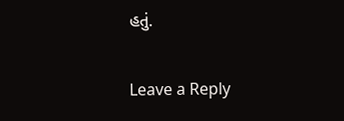હતું.

Leave a Reply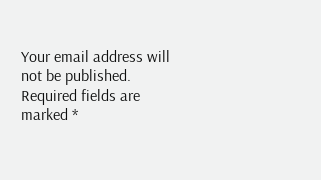Your email address will not be published. Required fields are marked *